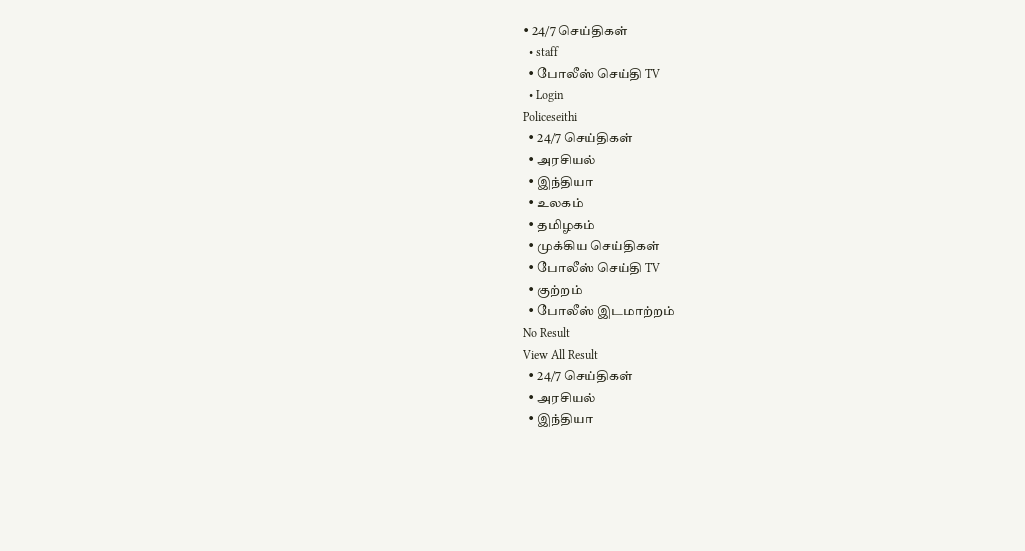• 24/7 செய்திகள்
  • staff
  • போலீஸ் செய்தி TV
  • Login
Policeseithi
  • 24/7 செய்திகள்
  • அரசியல்
  • இந்தியா
  • உலகம்
  • தமிழகம்
  • முக்கிய செய்திகள்
  • போலீஸ் செய்தி TV
  • குற்றம்
  • போலீஸ் இடமாற்றம்
No Result
View All Result
  • 24/7 செய்திகள்
  • அரசியல்
  • இந்தியா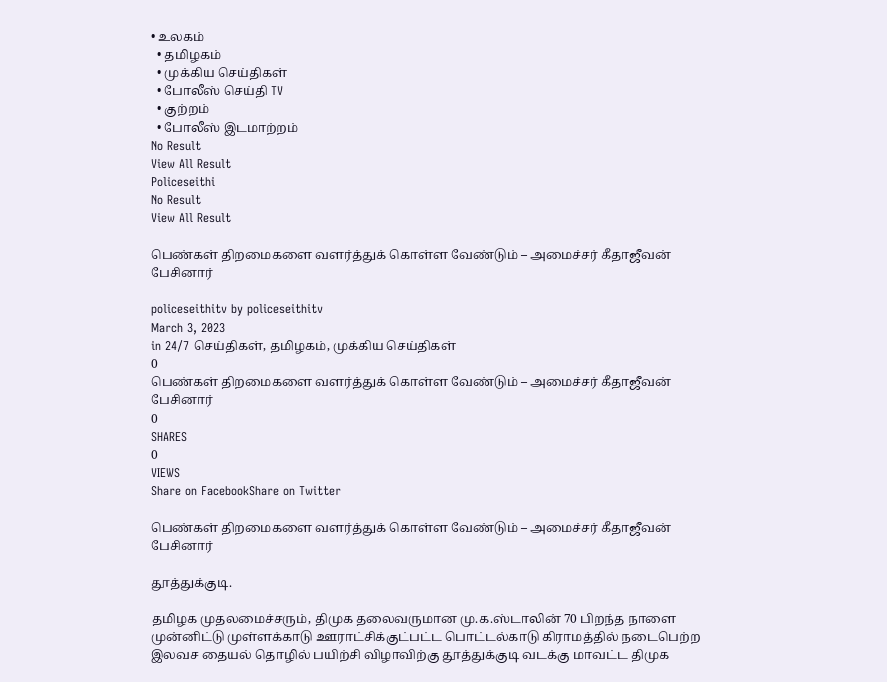• உலகம்
  • தமிழகம்
  • முக்கிய செய்திகள்
  • போலீஸ் செய்தி TV
  • குற்றம்
  • போலீஸ் இடமாற்றம்
No Result
View All Result
Policeseithi
No Result
View All Result

பெண்கள் திறமைகளை வளர்த்துக் கொள்ள வேண்டும் – அமைச்சர் கீதாஜீவன் பேசினார்

policeseithitv by policeseithitv
March 3, 2023
in 24/7 செய்திகள், தமிழகம், முக்கிய செய்திகள்
0
பெண்கள் திறமைகளை வளர்த்துக் கொள்ள வேண்டும் – அமைச்சர் கீதாஜீவன் பேசினார்
0
SHARES
0
VIEWS
Share on FacebookShare on Twitter

பெண்கள் திறமைகளை வளர்த்துக் கொள்ள வேண்டும் – அமைச்சர் கீதாஜீவன் பேசினார்

தூத்துக்குடி.

தமிழக முதலமைச்சரும், திமுக தலைவருமான மு.க.ஸ்டாலின் 70 பிறந்த நாளை முன்னிட்டு முள்ளக்காடு ஊராட்சிக்குட்பட்ட பொட்டல்காடு கிராமத்தில் நடைபெற்ற இலவச தையல் தொழில் பயிற்சி விழாவிற்கு தூத்துக்குடி வடக்கு மாவட்ட திமுக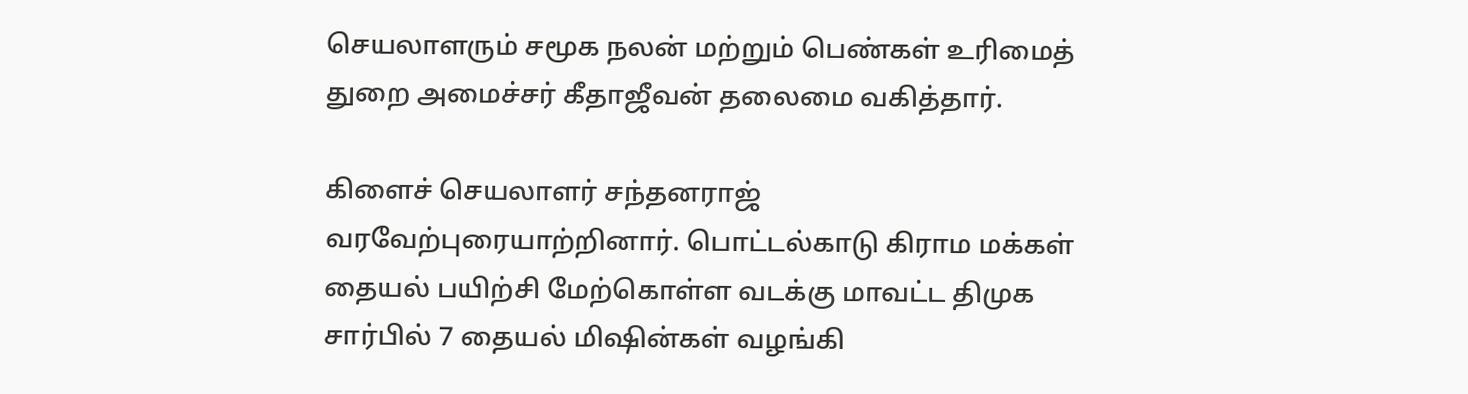செயலாளரும் சமூக நலன் மற்றும் பெண்கள் உரிமைத் துறை அமைச்சர் கீதாஜீவன் தலைமை வகித்தார்.

கிளைச் செயலாளர் சந்தனராஜ் வரவேற்புரையாற்றினார். பொட்டல்காடு கிராம மக்கள் தையல் பயிற்சி மேற்கொள்ள வடக்கு மாவட்ட திமுக சார்பில் 7 தையல் மிஷின்கள் வழங்கி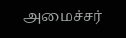அமைச்சர்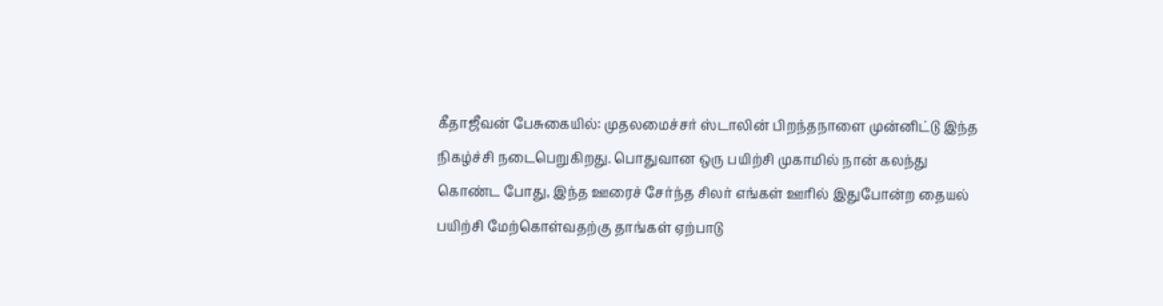கீதாஜீவன் பேசுகையில்: முதலமைச்சர் ஸ்டாலின் பிறந்தநாளை முன்னிட்டு இந்த நிகழ்ச்சி நடைபெறுகிறது. பொதுவான ஒரு பயிற்சி முகாமில் நான் கலந்து கொண்ட போது, இந்த ஊரைச் சேர்ந்த சிலர் எங்கள் ஊரில் இதுபோன்ற தையல் பயிற்சி மேற்கொள்வதற்கு தாங்கள் ஏற்பாடு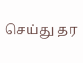செய்து தர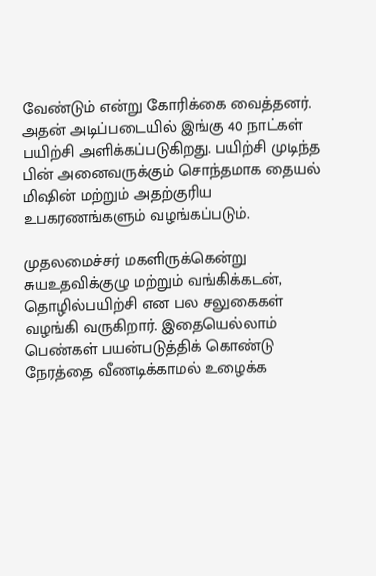வேண்டும் என்று கோரிக்கை வைத்தனர். அதன் அடிப்படையில் இங்கு 40 நாட்கள் பயிற்சி அளிக்கப்படுகிறது. பயிற்சி முடிந்த பின் அனைவருக்கும் சொந்தமாக தையல் மிஷின் மற்றும் அதற்குரிய உபகரணங்களும் வழங்கப்படும்.

முதலமைச்சர் மகளிருக்கென்று சுயஉதவிக்குழு மற்றும் வங்கிக்கடன், தொழில்பயிற்சி என பல சலுகைகள் வழங்கி வருகிறார். இதையெல்லாம் பெண்கள் பயன்படுத்திக் கொண்டு நேரத்தை வீணடிக்காமல் உழைக்க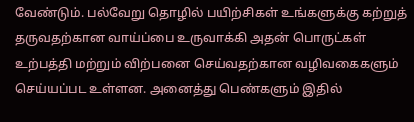வேண்டும். பல்வேறு தொழில் பயிற்சிகள் உங்களுக்கு கற்றுத் தருவதற்கான வாய்ப்பை உருவாக்கி அதன் பொருட்கள் உற்பத்தி மற்றும் விற்பனை செய்வதற்கான வழிவகைகளும் செய்யப்பட உள்ளன. அனைத்து பெண்களும் இதில்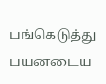பங்கெடுத்து பயனடைய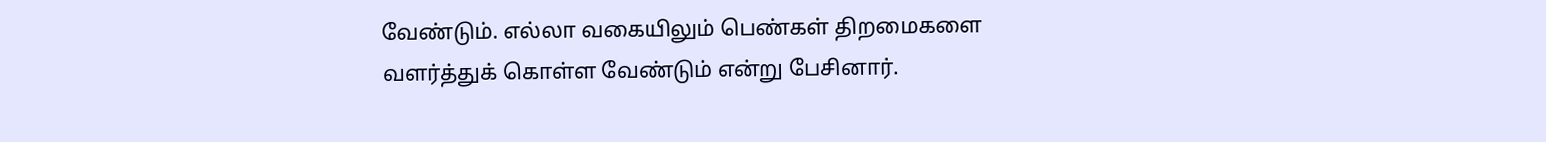வேண்டும். எல்லா வகையிலும் பெண்கள் திறமைகளை வளர்த்துக் கொள்ள வேண்டும் என்று பேசினார்.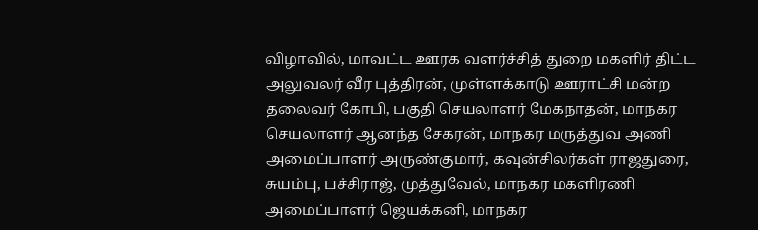விழாவில், மாவட்ட ஊரக வளர்ச்சித் துறை மகளிர் திட்ட அலுவலர் வீர புத்திரன், முள்ளக்காடு ஊராட்சி மன்ற தலைவர் கோபி, பகுதி செயலாளர் மேகநாதன், மாநகர செயலாளர் ஆனந்த சேகரன், மாநகர மருத்துவ அணி அமைப்பாளர் அருண்குமார், கவுன்சிலர்கள் ராஜதுரை, சுயம்பு, பச்சிராஜ், முத்துவேல், மாநகர மகளிரணி அமைப்பாளர் ஜெயக்கனி, மாநகர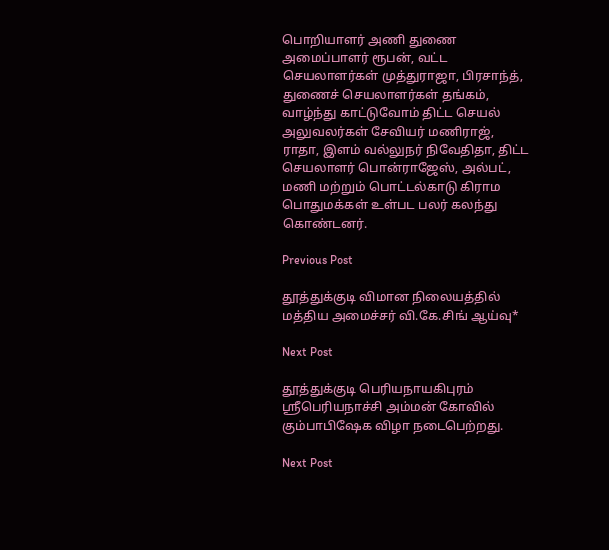பொறியாளர் அணி துணை அமைப்பாளர் ரூபன், வட்ட செயலாளர்கள் முத்துராஜா, பிரசாந்த், துணைச் செயலாளர்கள் தங்கம், வாழ்ந்து காட்டுவோம் திட்ட செயல் அலுவலர்கள் சேவியர் மணிராஜ், ராதா, இளம் வல்லுநர் நிவேதிதா, திட்ட செயலாளர் பொன்ராஜேஸ், அல்பட், மணி மற்றும் பொட்டல்காடு கிராம பொதுமக்கள் உள்பட பலர் கலந்து கொண்டனர்.

Previous Post

தூத்துக்குடி விமான நிலையத்தில் மத்திய அமைச்சர் வி.கே.சிங் ஆய்வு*

Next Post

தூத்துக்குடி பெரியநாயகிபுரம் ஸ்ரீபெரியநாச்சி அம்மன் கோவில் கும்பாபிஷேக விழா நடைபெற்றது.

Next Post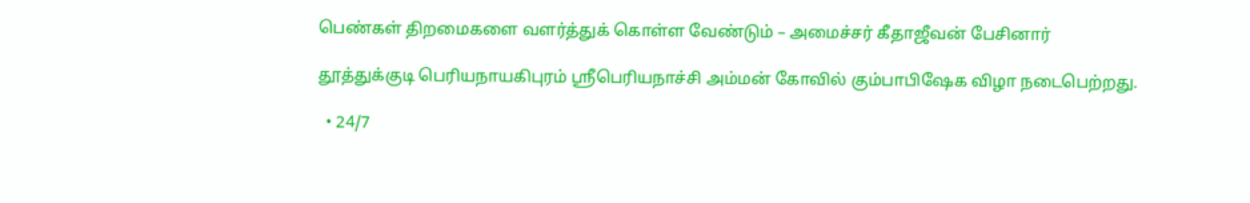பெண்கள் திறமைகளை வளர்த்துக் கொள்ள வேண்டும் – அமைச்சர் கீதாஜீவன் பேசினார்

தூத்துக்குடி பெரியநாயகிபுரம் ஸ்ரீபெரியநாச்சி அம்மன் கோவில் கும்பாபிஷேக விழா நடைபெற்றது.

  • 24/7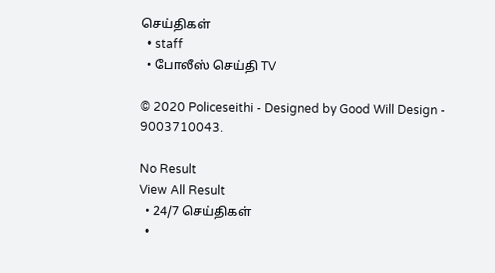செய்திகள்
  • staff
  • போலீஸ் செய்தி TV

© 2020 Policeseithi - Designed by Good Will Design - 9003710043.

No Result
View All Result
  • 24/7 செய்திகள்
  •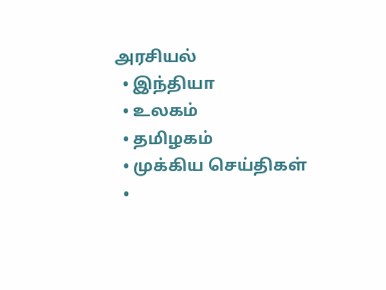அரசியல்
  • இந்தியா
  • உலகம்
  • தமிழகம்
  • முக்கிய செய்திகள்
  •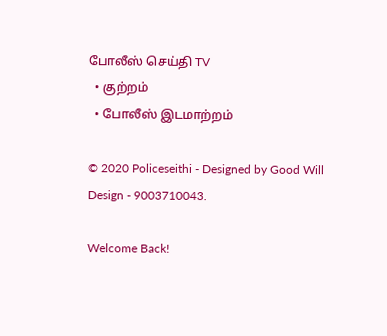போலீஸ் செய்தி TV
  • குற்றம்
  • போலீஸ் இடமாற்றம்

© 2020 Policeseithi - Designed by Good Will Design - 9003710043.

Welcome Back!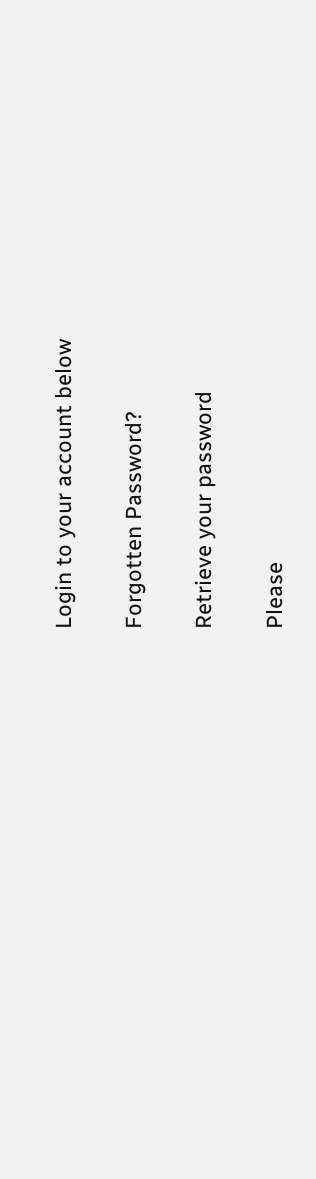Login to your account below

Forgotten Password?

Retrieve your password

Please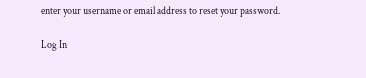enter your username or email address to reset your password.

Log In